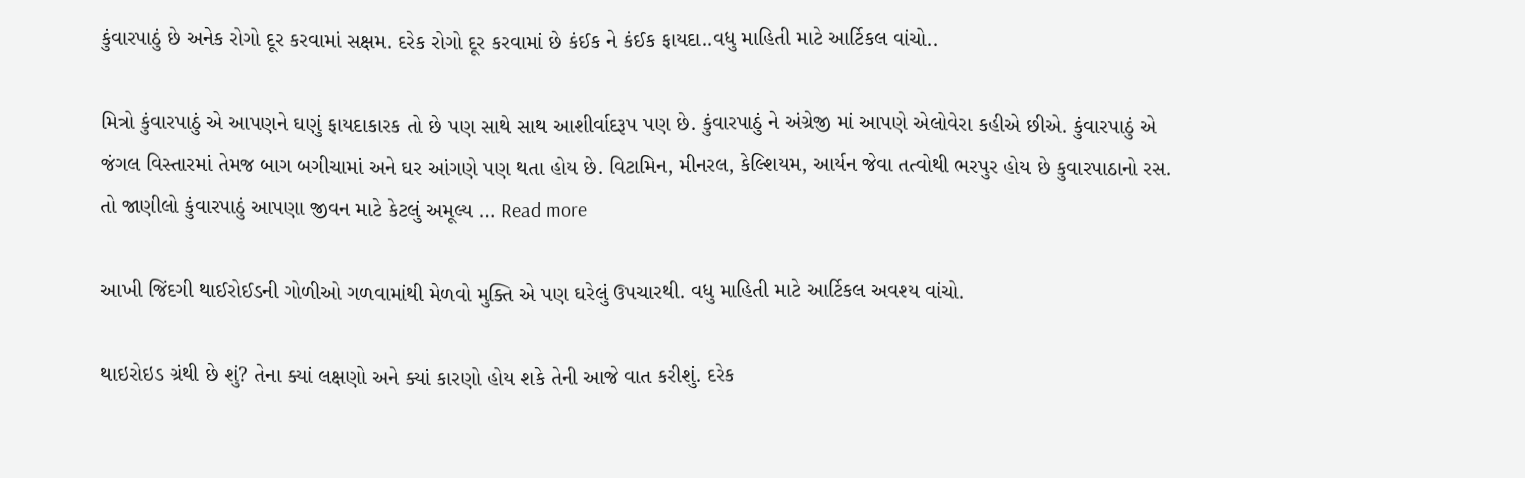કુંવારપાઠું છે અનેક રોગો દૂર કરવામાં સક્ષમ. દરેક રોગો દૂર કરવામાં છે કંઈક ને કંઈક ફાયદા..વધુ માહિતી માટે આર્ટિકલ વાંચો..

મિત્રો કુંવારપાઠું એ આપણને ઘણું ફાયદાકારક તો છે પણ સાથે સાથ આશીર્વાદરૂપ પણ છે. કુંવારપાઠું ને અંગ્રેજી માં આપણે એલોવેરા કહીએ છીએ. કુંવારપાઠું એ જંગલ વિસ્તારમાં તેમજ બાગ બગીચામાં અને ઘર આંગણે પણ થતા હોય છે. વિટામિન, મીનરલ, કેલ્શિયમ, આર્યન જેવા તત્વોથી ભરપુર હોય છે કુવારપાઠાનો રસ. તો જાણીલો કુંવારપાઠું આપણા જીવન માટે કેટલું અમૂલ્ય … Read more

આખી જિંદગી થાઈરોઈડની ગોળીઓ ગળવામાંથી મેળવો મુક્તિ એ પણ ઘરેલું ઉપચારથી. વધુ માહિતી માટે આર્ટિકલ અવશ્ય વાંચો.

થાઇરોઇડ ગ્રંથી છે શું? તેના ક્યાં લક્ષણો અને ક્યાં કારણો હોય શકે તેની આજે વાત કરીશું. દરેક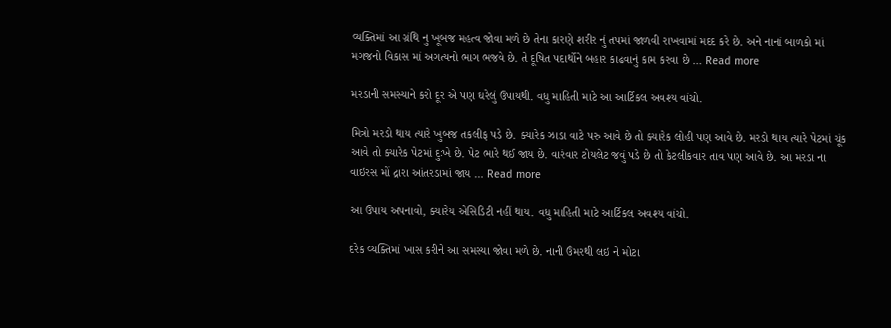વ્યક્તિમાં આ ગ્રંથિ નુ ખૂબજ મહત્વ જોવા મળે છે તેના કારણે શરીર નું તપમાં જાળવી રાખવામાં મદદ કરે છે. અને નાનાં બાળકો માં મગજનો વિકાસ માં અગત્યનો ભાગ ભજવે છે. તે દૂષિત પદાર્થોને બહાર કાઢવાનું કામ કરવા છે … Read more

મરડાની સમસ્યાને કરો દૂર એ પણ ઘરેલું ઉપાયથી. વધુ માહિતી માટે આ આર્ટિકલ અવશ્ય વાંચો.

મિત્રો મરડો થાય ત્યારે ખુબજ તકલીફ પડે છે. ક્યારેક ઝાડા વાટે પરુ આવે છે તો ક્યારેક લોહી પણ આવે છે. મરડો થાય ત્યારે પેટમાં ચૂંક આવે તો ક્યારેક પેટમાં દુઃખે છે. પેટ ભારે થઈ જાય છે. વારંવાર ટોયલેટ જવું પડે છે તો કેટલીકવાર તાવ પણ આવે છે. આ મરડા ના વાઇરસ મોં દ્રારા આંતરડામાં જાય … Read more

આ ઉપાય અપનાવો, ક્યારેય એસિડિટી નહીં થાય. વધુ માહિતી માટે આર્ટિકલ અવશ્ય વાંચો.

દરેક વ્યક્તિમાં ખાસ કરીને આ સમસ્યા જોવા મળે છે. નાની ઉંમરથી લઇ ને મોટા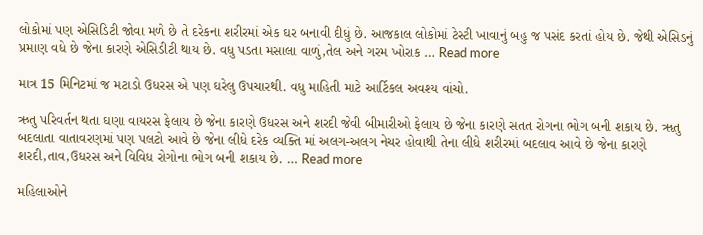લોકોમાં પણ એસિડિટી જોવા મળે છે તે દરેકના શરીરમાં એક ઘર બનાવી દીધું છે. આજકાલ લોકોમાં ટેસ્ટી ખાવાનું બહુ જ પસંદ કરતાં હોય છે. જેથી એસિડનું પ્રમાણ વધે છે જેના કારણે એસિડીટી થાય છે. વધુ પડતા મસાલા વાળું,તેલ અને ગરમ ખોરાક … Read more

માત્ર 15 મિનિટમાં જ મટાડો ઉધરસ એ પણ ઘરેલુ ઉપચારથી. વધુ માહિતી માટે આર્ટિકલ અવશ્ય વાંચો.

ઋતુ પરિવર્તન થતા ઘણા વાયરસ ફેલાય છે જેના કારણે ઉધરસ અને શરદી જેવી બીમારીઓ ફેલાય છે જેના કારણે સતત રોગના ભોગ બની શકાય છે. ૠતુ બદલાતા વાતાવરણમાં પણ પલટો આવે છે જેના લીધે દરેક વ્યક્તિ માં અલગ-અલગ નેચર હોવાથી તેના લીધે શરીરમાં બદલાવ આવે છે જેના કારણે શરદી,તાવ,ઉધરસ અને વિવિધ રોગોના ભોગ બની શકાય છે. … Read more

મહિલાઓને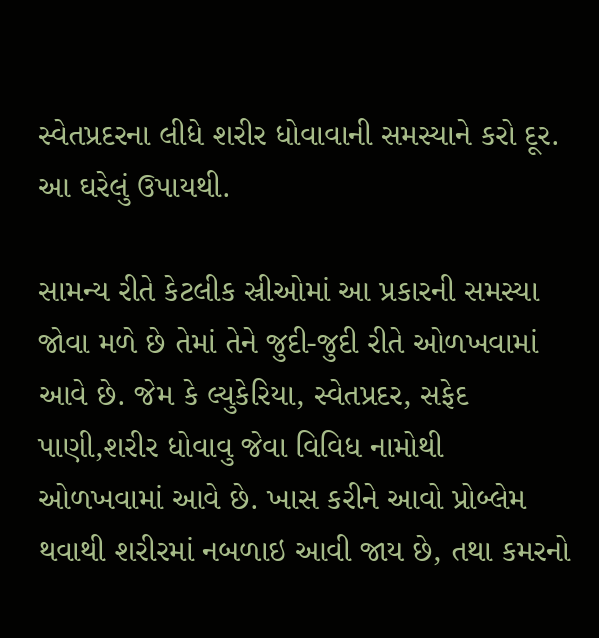સ્વેતપ્રદરના લીધે શરીર ધોવાવાની સમસ્યાને કરો દૂર. આ ઘરેલું ઉપાયથી.

સામન્ય રીતે કેટલીક સ્રીઓમાં આ પ્રકારની સમસ્યા જોવા મળે છે તેમાં તેને જુદી-જુદી રીતે ઓળખવામાં આવે છે. જેમ કે લ્યુકેરિયા, સ્વેતપ્રદર, સફેદ પાણી,શરીર ધોવાવુ જેવા વિવિધ નામોથી ઓળખવામાં આવે છે. ખાસ કરીને આવો પ્રોબ્લેમ થવાથી શરીરમાં નબળાઇ આવી જાય છે, તથા કમરનો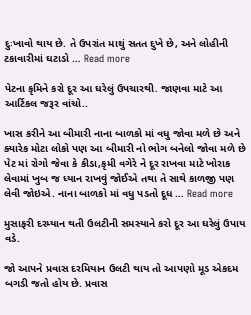દુઃખાવો થાય છે. તે ઉપરાંત માથું સતત દુખે છે, અને લોહીની ટકાવારીમાં ઘટાડો … Read more

પેટના કૃમિને કરો દૂર આ ઘરેલું ઉપચારથી. જાણવા માટે આ આર્ટિકલ જરૂર વાંચો..

ખાસ કરીને આ બીમારી નાના બાળકો માં વધુ જોવા મળે છે અને ક્યારેક મોટા લોકો પણ આ બીમારી નો ભોગ બનેલો જોવા મળે છે પેટ માં રોગો જેવા કે કીડા,કૃમી વગેરે ને દૂર રાખવા માટે ખોરાક લેવામાં ખુબ જ ધ્યાન રાખવું જોઈએ તથા તે સાથે કાળજી પણ લેવી જોઇએ. નાના બાળકો માં વધુ પડતો દૂધ … Read more

મુસાફરી દરમ્યાન થતી ઉલટીની સમસ્યાને કરો દૂર આ ઘરેલું ઉપાય વડે.

જો આપને પ્રવાસ દરમિયાન ઉલટી થાય તો આપણો મૂડ એકદમ બગડી જતો હોય છે. પ્રવાસ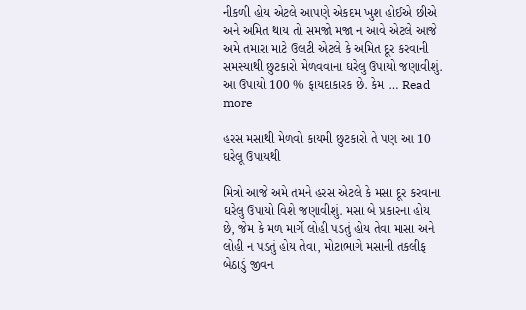નીકળી હોય એટલે આપણે એકદમ ખુશ હોઈએ છીએ અને અમિત થાય તો સમજો મજા ન આવે એટલે આજે અમે તમારા માટે ઉલટી એટલે કે અમિત દૂર કરવાની સમસ્યાથી છુટકારો મેળવવાના ઘરેલુ ઉપાયો જણાવીશું. આ ઉપાયો 100 % ફાયદાકારક છે. કેમ … Read more

હરસ મસાથી મેળવો કાયમી છુટકારો તે પણ આ 10 ઘરેલૂ ઉપાયથી

મિત્રો આજે અમે તમને હરસ એટલે કે મસા દૂર કરવાના ઘરેલુ ઉપાયો વિશે જણાવીશું. મસા બે પ્રકારના હોય છે, જેમ કે મળ માર્ગે લોહી પડતું હોય તેવા માસા અને લોહી ન પડતું હોય તેવા, મોટાભાગે મસાની તકલીફ બેઠાડું જીવન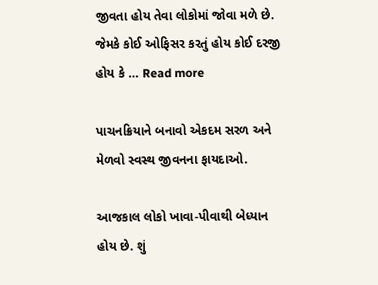જીવતા હોય તેવા લોકોમાં જોવા મળે છે. જેમકે કોઈ ઓફિસર કરતું હોય કોઈ દરજી હોય કે … Read more

પાચનક્રિયાને બનાવો એકદમ સરળ અને મેળવો સ્વસ્થ જીવનના ફાયદાઓ.

આજકાલ લોકો ખાવા-પીવાથી બેધ્યાન હોય છે. શું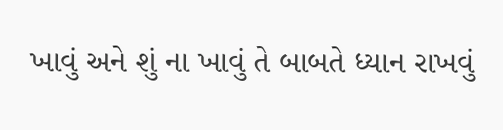ખાવું અને શું ના ખાવું તે બાબતે ધ્યાન રાખવું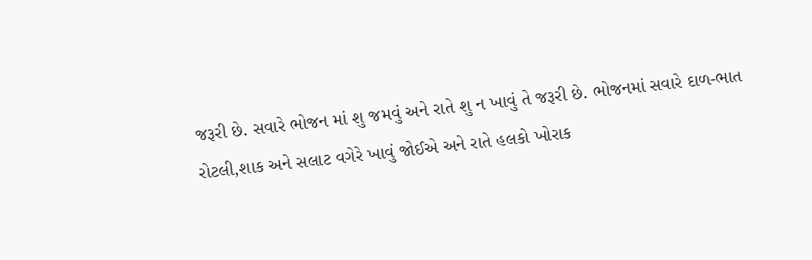જરૂરી છે. સવારે ભોજન માં શુ જમવું અને રાતે શુ ન ખાવું તે જરૂરી છે. ભોજનમાં સવારે દાળ-ભાત રોટલી,શાક અને સલાટ વગેરે ખાવું જોઈએ અને રાતે હલકો ખોરાક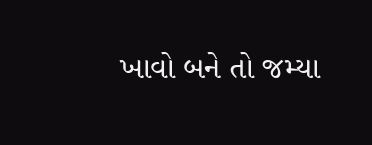ખાવો બને તો જમ્યા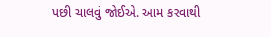પછી ચાલવું જોઈએ. આમ કરવાથી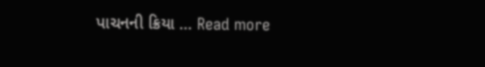પાચનની ક્રિયા … Read more